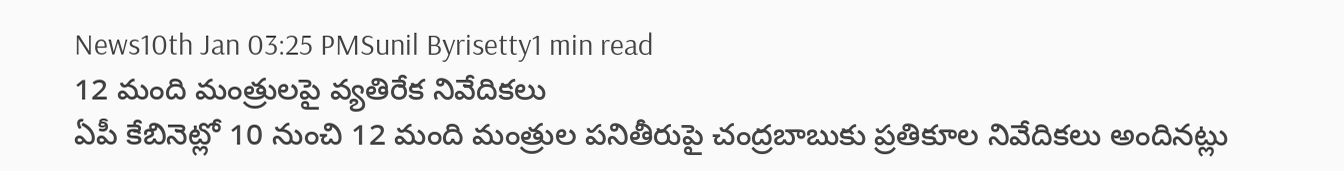News10th Jan 03:25 PMSunil Byrisetty1 min read
12 మంది మంత్రులపై వ్యతిరేక నివేదికలు
ఏపీ కేబినెట్లో 10 నుంచి 12 మంది మంత్రుల పనితీరుపై చంద్రబాబుకు ప్రతికూల నివేదికలు అందినట్లు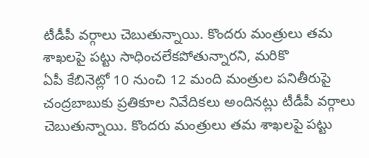టీడీపీ వర్గాలు చెబుతున్నాయి. కొందరు మంత్రులు తమ శాఖలపై పట్టు సాధించలేకపోతున్నారని, మరికొ
ఏపీ కేబినెట్లో 10 నుంచి 12 మంది మంత్రుల పనితీరుపై చంద్రబాబుకు ప్రతికూల నివేదికలు అందినట్లు టీడీపీ వర్గాలు చెబుతున్నాయి. కొందరు మంత్రులు తమ శాఖలపై పట్టు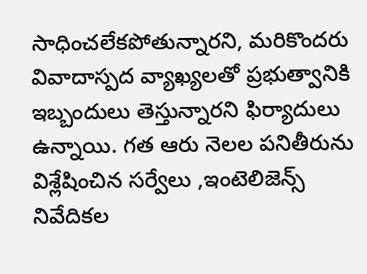సాధించలేకపోతున్నారని, మరికొందరు వివాదాస్పద వ్యాఖ్యలతో ప్రభుత్వానికి ఇబ్బందులు తెస్తున్నారని ఫిర్యాదులు ఉన్నాయి. గత ఆరు నెలల పనితీరును విశ్లేషించిన సర్వేలు ,ఇంటెలిజెన్స్ నివేదికల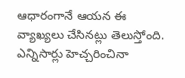ఆధారంగానే ఆయన ఈ వ్యాఖ్యలు చేసినట్లు తెలుస్తోంది. ఎన్నిసార్లు హెచ్చరించినా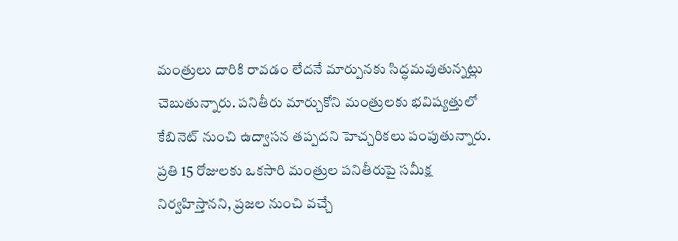మంత్రులు దారికి రావడం లేదనే మార్పునకు సిద్ధమవుతున్నట్లు చెబుతున్నారు. పనితీరు మార్చుకోని మంత్రులకు భవిష్యత్తులో కేబినెట్ నుంచి ఉద్వాసన తప్పదని హెచ్చరికలు పంపుతున్నారు. ప్రతి 15 రోజులకు ఒకసారి మంత్రుల పనితీరుపై సమీక్ష నిర్వహిస్తానని, ప్రజల నుంచి వచ్చే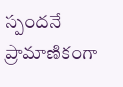స్పందనే ప్రామాణికంగా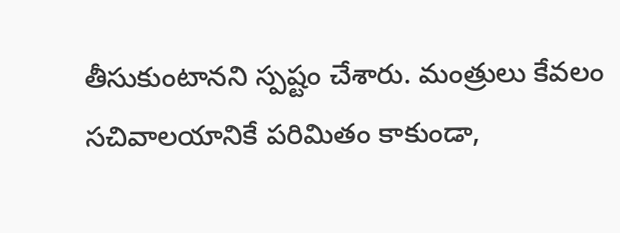తీసుకుంటానని స్పష్టం చేశారు. మంత్రులు కేవలం సచివాలయానికే పరిమితం కాకుండా,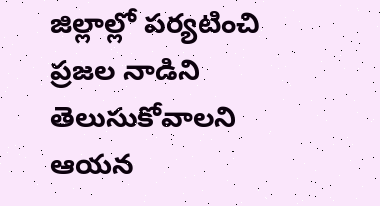జిల్లాల్లో పర్యటించి ప్రజల నాడిని తెలుసుకోవాలని ఆయన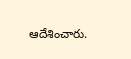ఆదేశించారు.